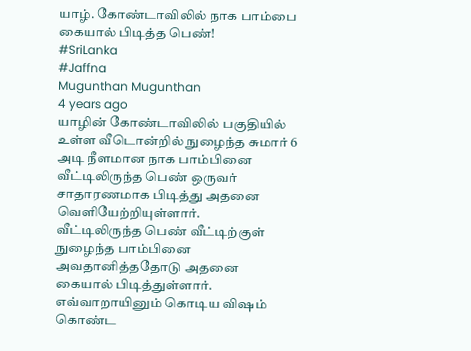யாழ். கோண்டாவிலில் நாக பாம்பை கையால் பிடித்த பெண்!
#SriLanka
#Jaffna
Mugunthan Mugunthan
4 years ago
யாழின் கோண்டாவிலில் பகுதியில் உள்ள வீடொன்றில் நுழைந்த சுமார் 6 அடி நீளமான நாக பாம்பினை வீட்டிலிருந்த பெண் ஒருவர் சாதாரணமாக பிடித்து அதனை வெளியேற்றியுள்ளார்.
வீட்டிலிருந்த பெண் வீட்டிற்குள் நுழைந்த பாம்பினை அவதானித்ததோடு அதனை கையால் பிடித்துள்ளார்.
எவ்வாறாயினும் கொடிய விஷம் கொண்ட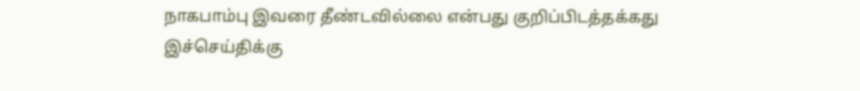நாகபாம்பு இவரை தீண்டவில்லை என்பது குறிப்பிடத்தக்கது
இச்செய்திக்கு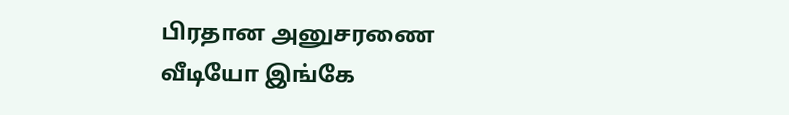பிரதான அனுசரணை
வீடியோ இங்கே